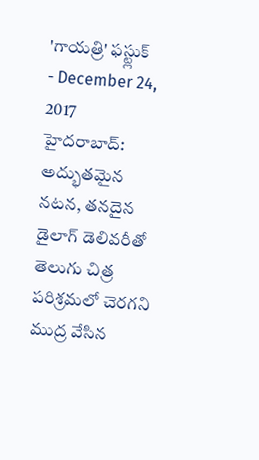'గాయత్రి' ఫస్ట్లుక్
- December 24, 2017
హైదరాబాద్: అద్భుతమైన నటన, తనదైన డైలాగ్ డెలివరీతో తెలుగు చిత్ర పరిశ్రమలో చెరగని ముద్ర వేసిన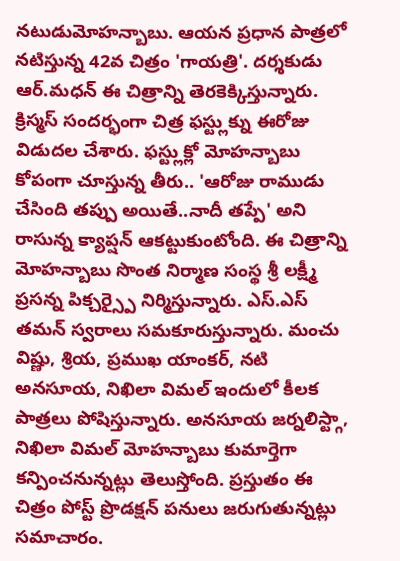నటుడుమోహన్బాబు. ఆయన ప్రధాన పాత్రలో నటిస్తున్న 42వ చిత్రం 'గాయత్రి'. దర్శకుడు ఆర్.మధన్ ఈ చిత్రాన్ని తెరకెక్కిస్తున్నారు. క్రిస్మస్ సందర్భంగా చిత్ర ఫస్ట్లుక్ను ఈరోజు విడుదల చేశారు. ఫస్ట్లుక్లో మోహన్బాబు కోపంగా చూస్తున్న తీరు.. 'ఆరోజు రాముడు చేసింది తప్పు అయితే..నాదీ తప్పే' అని రాసున్న క్యాప్షన్ ఆకట్టుకుంటోంది. ఈ చిత్రాన్ని మోహన్బాబు సొంత నిర్మాణ సంస్థ శ్రీ లక్ష్మీ ప్రసన్న పిక్చర్స్పై నిర్మిస్తున్నారు. ఎస్.ఎస్ తమన్ స్వరాలు సమకూరుస్తున్నారు. మంచు విష్ణు, శ్రియ, ప్రముఖ యాంకర్, నటి అనసూయ, నిఖిలా విమల్ ఇందులో కీలక పాత్రలు పోషిస్తున్నారు. అనసూయ జర్నలిస్ట్గా, నిఖిలా విమల్ మోహన్బాబు కుమార్తెగా కన్పించనున్నట్లు తెలుస్తోంది. ప్రస్తుతం ఈ చిత్రం పోస్ట్ ప్రొడక్షన్ పనులు జరుగుతున్నట్లు సమాచారం.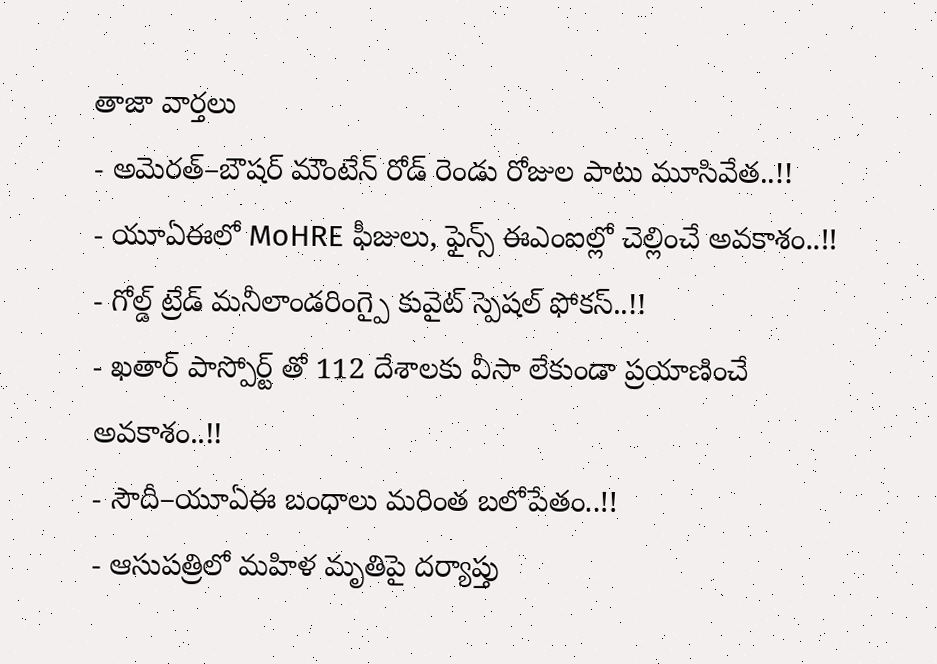తాజా వార్తలు
- అమెరత్–బౌషర్ మౌంటేన్ రోడ్ రెండు రోజుల పాటు మూసివేత..!!
- యూఏఈలో MoHRE ఫీజులు, ఫైన్స్ ఈఎంఐల్లో చెల్లించే అవకాశం..!!
- గోల్డ్ ట్రేడ్ మనీలాండరింగ్పై కువైట్ స్పెషల్ ఫోకస్..!!
- ఖతార్ పాస్పోర్ట్ తో 112 దేశాలకు వీసా లేకుండా ప్రయాణించే అవకాశం..!!
- సౌదీ–యూఏఈ బంధాలు మరింత బలోపేతం..!!
- ఆసుపత్రిలో మహిళ మృతిపై దర్యాప్తు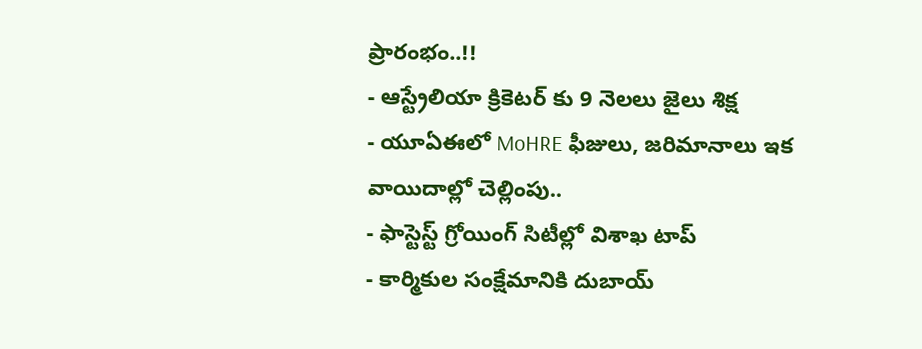ప్రారంభం..!!
- ఆస్ట్రేలియా క్రికెటర్ కు 9 నెలలు జైలు శిక్ష
- యూఏఈలో MoHRE ఫీజులు, జరిమానాలు ఇక వాయిదాల్లో చెల్లింపు..
- ఫాస్టెస్ట్ గ్రోయింగ్ సిటీల్లో విశాఖ టాప్
- కార్మికుల సంక్షేమానికి దుబాయ్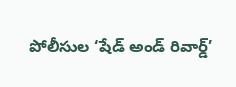పోలీసుల ‘షేడ్ అండ్ రివార్డ్’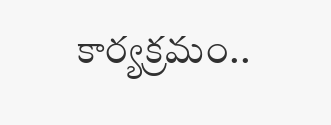కార్యక్రమం..